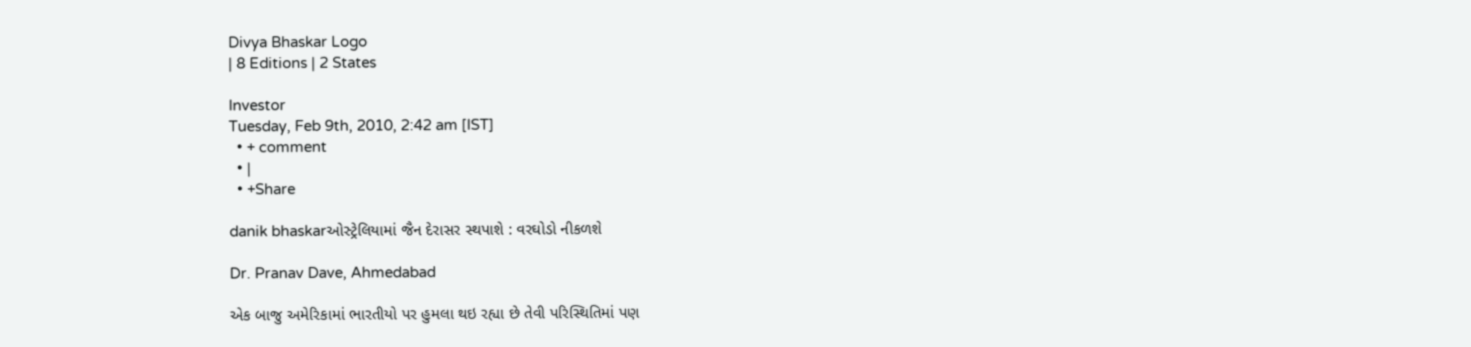Divya Bhaskar Logo
| 8 Editions | 2 States

Investor
Tuesday, Feb 9th, 2010, 2:42 am [IST]
  • + comment
  • |
  • +Share

danik bhaskarઓસ્ટ્રેલિયામાં જૈન દેરાસર સ્થપાશે : વરઘોડો નીકળશે

Dr. Pranav Dave, Ahmedabad

એક બાજુ અમેરિકામાં ભારતીયો પર હુમલા થઇ રહ્યા છે તેવી પરિસ્થિતિમાં પણ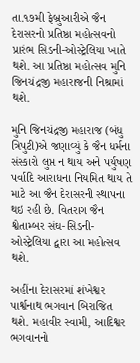તા.૧૭મી ફેબ્રુઆરીએ જૈન દેરાસરનો પ્રતિષ્ઠા મહોત્સવનો પ્રારંભ સિડની-ઓસ્ટ્રેલિયા ખાતે થશે. આ પ્રતિષ્ઠા મહોત્સવ મુનિ જિનચંદ્રજી મહારાજની નિશ્રામાં થશે.

મુનિ જિનચંદ્રજી મહારાજ (બંધુ ત્રિપુટી)એ જણાવ્યું કે જૈન ધર્મના સંસ્કારો લુપ્ત ન થાય અને પર્યુષણ પર્વાદિ આરાધના નિયમિત થાય તે માટે આ જૈન દેરાસરની સ્થાપના થઇ રહી છે. વિતરાગ જૈન શ્વેતામ્બર સંઘ-સિડની-ઓસ્ટ્રેલિયા દ્વારા આ મહોત્સવ થશે.

અહીંના દેરાસરમાં શંખેશ્વર પાર્શ્વનાથ ભગવાન બિરાજિત થશે. મહાવીર સ્વામી, આદિશ્વર ભગવાનનો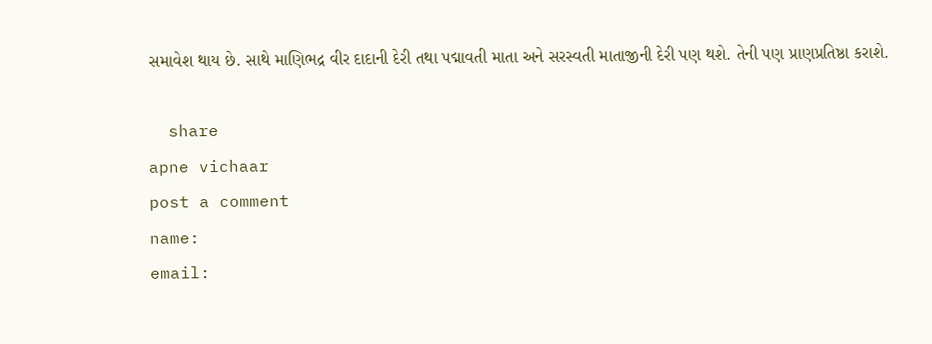સમાવેશ થાય છે. સાથે માણિભદ્ર વીર દાદાની દેરી તથા પદ્માવતી માતા અને સરસ્વતી માતાજીની દેરી પણ થશે. તેની પણ પ્રાણપ્રતિષ્ઠા કરાશે.

  share
apne vichaar
post a comment
name:
email: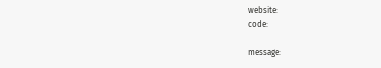website:
code:

message: